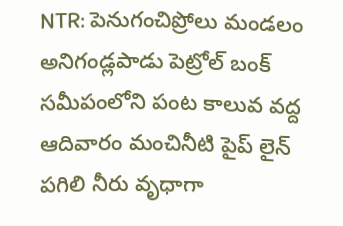NTR: పెనుగంచిప్రోలు మండలం అనిగండ్లపాడు పెట్రోల్ బంక్ సమీపంలోని పంట కాలువ వద్ద ఆదివారం మంచినీటి పైప్ లైన్ పగిలి నీరు వృధాగా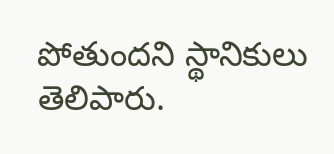పోతుందని స్థానికులు తెలిపారు.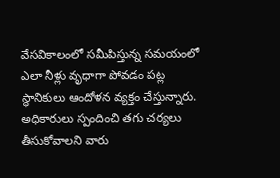వేసవికాలంలో సమీపిస్తున్న సమయంలో ఎలా నీళ్లు వృధాగా పోవడం పట్ల స్థానికులు ఆందోళన వ్యక్తం చేస్తున్నారు. అధికారులు స్పందించి తగు చర్యలు తీసుకోవాలని వారు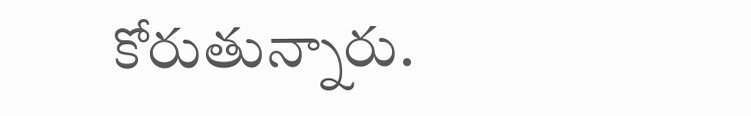కోరుతున్నారు.